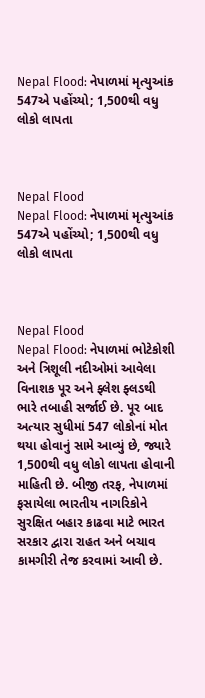Nepal Flood: નેપાળમાં મૃત્યુઆંક 547એ પહોંચ્યો; 1,500થી વધુ લોકો લાપતા



Nepal Flood
Nepal Flood: નેપાળમાં મૃત્યુઆંક 547એ પહોંચ્યો; 1,500થી વધુ લોકો લાપતા



Nepal Flood
Nepal Flood: નેપાળમાં ભોટેકોશી અને ત્રિશૂલી નદીઓમાં આવેલા વિનાશક પૂર અને ફ્લેશ ફ્લડથી ભારે તબાહી સર્જાઈ છે. પૂર બાદ અત્યાર સુધીમાં 547 લોકોનાં મોત થયા હોવાનું સામે આવ્યું છે, જ્યારે 1,500થી વધુ લોકો લાપતા હોવાની માહિતી છે. બીજી તરફ, નેપાળમાં ફસાયેલા ભારતીય નાગરિકોને સુરક્ષિત બહાર કાઢવા માટે ભારત સરકાર દ્વારા રાહત અને બચાવ કામગીરી તેજ કરવામાં આવી છે.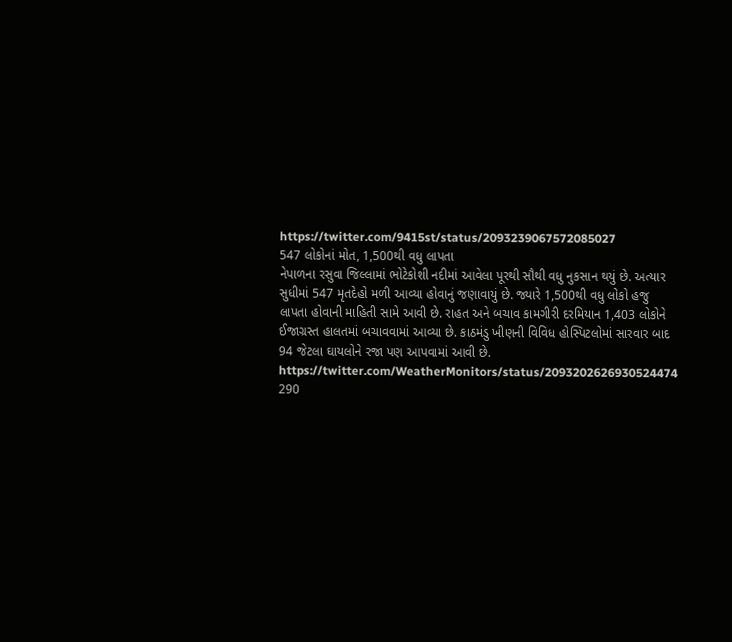https://twitter.com/9415st/status/2093239067572085027
547 લોકોનાં મોત, 1,500થી વધુ લાપતા
નેપાળના રસુવા જિલ્લામાં ભોટેકોશી નદીમાં આવેલા પૂરથી સૌથી વધુ નુકસાન થયું છે. અત્યાર સુધીમાં 547 મૃતદેહો મળી આવ્યા હોવાનું જણાવાયું છે. જ્યારે 1,500થી વધુ લોકો હજુ લાપતા હોવાની માહિતી સામે આવી છે. રાહત અને બચાવ કામગીરી દરમિયાન 1,403 લોકોને ઈજાગ્રસ્ત હાલતમાં બચાવવામાં આવ્યા છે. કાઠમંડુ ખીણની વિવિધ હોસ્પિટલોમાં સારવાર બાદ 94 જેટલા ઘાયલોને રજા પણ આપવામાં આવી છે.
https://twitter.com/WeatherMonitors/status/2093202626930524474
290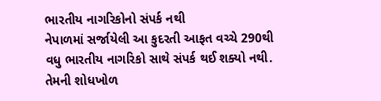ભારતીય નાગરિકોનો સંપર્ક નથી
નેપાળમાં સર્જાયેલી આ કુદરતી આફત વચ્ચે 290થી વધુ ભારતીય નાગરિકો સાથે સંપર્ક થઈ શક્યો નથી. તેમની શોધખોળ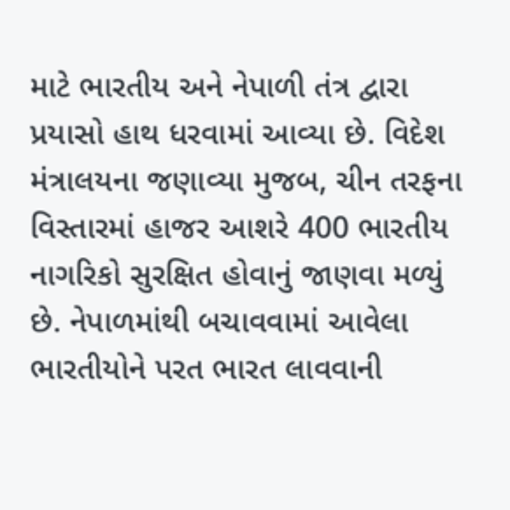માટે ભારતીય અને નેપાળી તંત્ર દ્વારા પ્રયાસો હાથ ધરવામાં આવ્યા છે. વિદેશ મંત્રાલયના જણાવ્યા મુજબ, ચીન તરફના વિસ્તારમાં હાજર આશરે 400 ભારતીય નાગરિકો સુરક્ષિત હોવાનું જાણવા મળ્યું છે. નેપાળમાંથી બચાવવામાં આવેલા ભારતીયોને પરત ભારત લાવવાની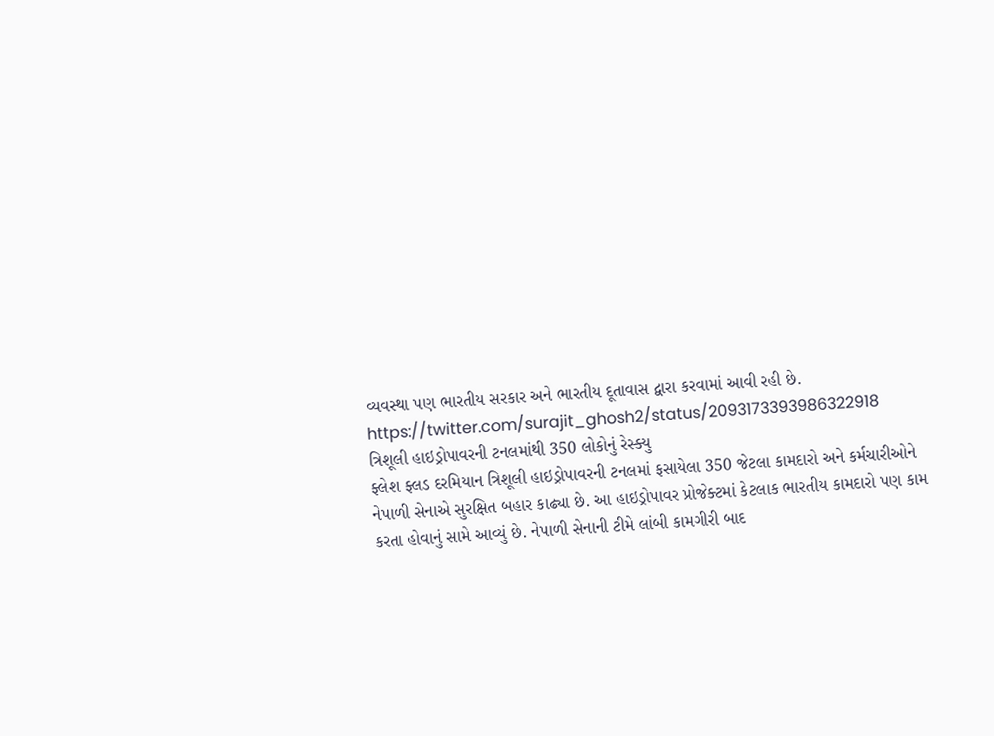વ્યવસ્થા પણ ભારતીય સરકાર અને ભારતીય દૂતાવાસ દ્વારા કરવામાં આવી રહી છે.
https://twitter.com/surajit_ghosh2/status/2093173393986322918
ત્રિશૂલી હાઇડ્રોપાવરની ટનલમાંથી 350 લોકોનું રેસ્ક્યુ
ફ્લેશ ફ્લડ દરમિયાન ત્રિશૂલી હાઇડ્રોપાવરની ટનલમાં ફસાયેલા 350 જેટલા કામદારો અને કર્મચારીઓને નેપાળી સેનાએ સુરક્ષિત બહાર કાઢ્યા છે. આ હાઇડ્રોપાવર પ્રોજેક્ટમાં કેટલાક ભારતીય કામદારો પણ કામ કરતા હોવાનું સામે આવ્યું છે. નેપાળી સેનાની ટીમે લાંબી કામગીરી બાદ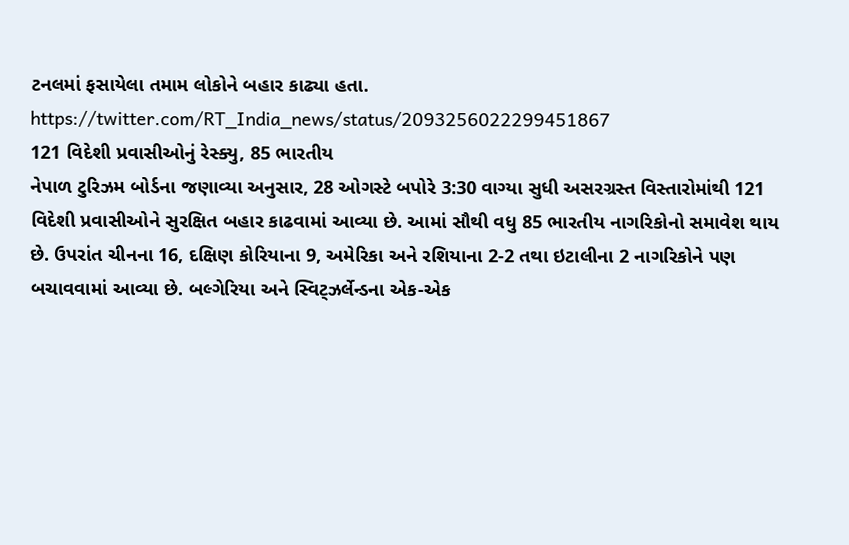ટનલમાં ફસાયેલા તમામ લોકોને બહાર કાઢ્યા હતા.
https://twitter.com/RT_India_news/status/2093256022299451867
121 વિદેશી પ્રવાસીઓનું રેસ્ક્યુ, 85 ભારતીય
નેપાળ ટુરિઝમ બોર્ડના જણાવ્યા અનુસાર, 28 ઓગસ્ટે બપોરે 3:30 વાગ્યા સુધી અસરગ્રસ્ત વિસ્તારોમાંથી 121 વિદેશી પ્રવાસીઓને સુરક્ષિત બહાર કાઢવામાં આવ્યા છે. આમાં સૌથી વધુ 85 ભારતીય નાગરિકોનો સમાવેશ થાય છે. ઉપરાંત ચીનના 16, દક્ષિણ કોરિયાના 9, અમેરિકા અને રશિયાના 2-2 તથા ઇટાલીના 2 નાગરિકોને પણ બચાવવામાં આવ્યા છે. બલ્ગેરિયા અને સ્વિટ્ઝર્લેન્ડના એક-એક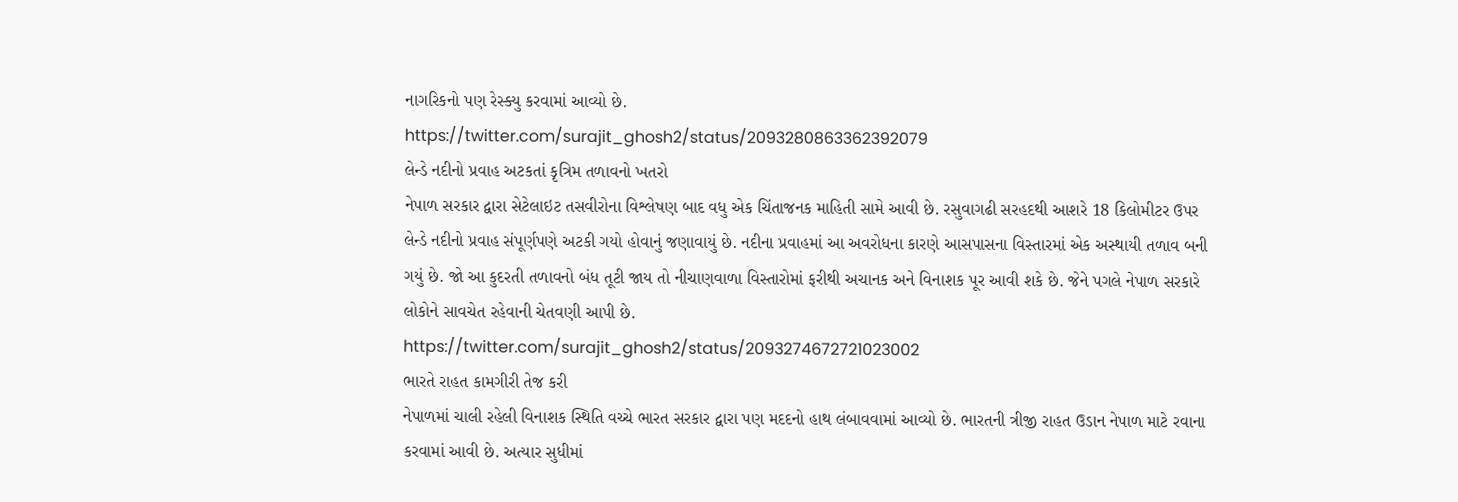નાગરિકનો પણ રેસ્ક્યુ કરવામાં આવ્યો છે.
https://twitter.com/surajit_ghosh2/status/2093280863362392079
લેન્ડે નદીનો પ્રવાહ અટકતાં કૃત્રિમ તળાવનો ખતરો
નેપાળ સરકાર દ્વારા સેટેલાઇટ તસવીરોના વિશ્લેષણ બાદ વધુ એક ચિંતાજનક માહિતી સામે આવી છે. રસુવાગઢી સરહદથી આશરે 18 કિલોમીટર ઉપર લેન્ડે નદીનો પ્રવાહ સંપૂર્ણપણે અટકી ગયો હોવાનું જણાવાયું છે. નદીના પ્રવાહમાં આ અવરોધના કારણે આસપાસના વિસ્તારમાં એક અસ્થાયી તળાવ બની ગયું છે. જો આ કુદરતી તળાવનો બંધ તૂટી જાય તો નીચાણવાળા વિસ્તારોમાં ફરીથી અચાનક અને વિનાશક પૂર આવી શકે છે. જેને પગલે નેપાળ સરકારે લોકોને સાવચેત રહેવાની ચેતવણી આપી છે.
https://twitter.com/surajit_ghosh2/status/2093274672721023002
ભારતે રાહત કામગીરી તેજ કરી
નેપાળમાં ચાલી રહેલી વિનાશક સ્થિતિ વચ્ચે ભારત સરકાર દ્વારા પણ મદદનો હાથ લંબાવવામાં આવ્યો છે. ભારતની ત્રીજી રાહત ઉડાન નેપાળ માટે રવાના કરવામાં આવી છે. અત્યાર સુધીમાં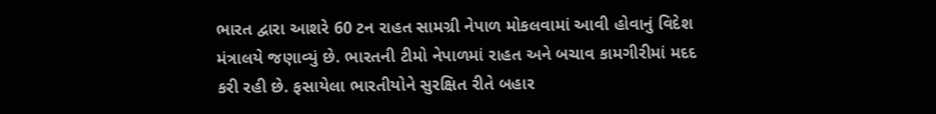ભારત દ્વારા આશરે 60 ટન રાહત સામગ્રી નેપાળ મોકલવામાં આવી હોવાનું વિદેશ મંત્રાલયે જણાવ્યું છે. ભારતની ટીમો નેપાળમાં રાહત અને બચાવ કામગીરીમાં મદદ કરી રહી છે. ફસાયેલા ભારતીયોને સુરક્ષિત રીતે બહાર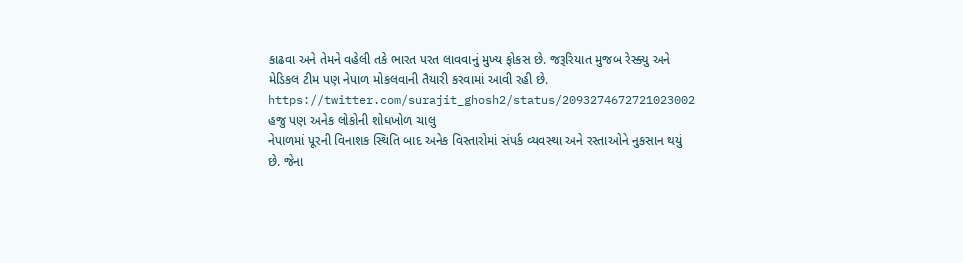કાઢવા અને તેમને વહેલી તકે ભારત પરત લાવવાનું મુખ્ય ફોકસ છે. જરૂરિયાત મુજબ રેસ્ક્યુ અને મેડિકલ ટીમ પણ નેપાળ મોકલવાની તૈયારી કરવામાં આવી રહી છે.
https://twitter.com/surajit_ghosh2/status/2093274672721023002
હજુ પણ અનેક લોકોની શોધખોળ ચાલુ
નેપાળમાં પૂરની વિનાશક સ્થિતિ બાદ અનેક વિસ્તારોમાં સંપર્ક વ્યવસ્થા અને રસ્તાઓને નુકસાન થયું છે. જેના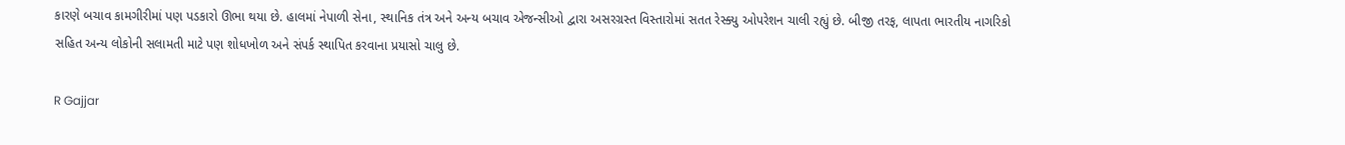કારણે બચાવ કામગીરીમાં પણ પડકારો ઊભા થયા છે. હાલમાં નેપાળી સેના, સ્થાનિક તંત્ર અને અન્ય બચાવ એજન્સીઓ દ્વારા અસરગ્રસ્ત વિસ્તારોમાં સતત રેસ્ક્યુ ઓપરેશન ચાલી રહ્યું છે. બીજી તરફ, લાપતા ભારતીય નાગરિકો સહિત અન્ય લોકોની સલામતી માટે પણ શોધખોળ અને સંપર્ક સ્થાપિત કરવાના પ્રયાસો ચાલુ છે.

R Gajjar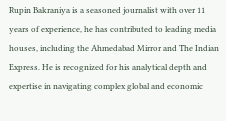Rupin Bakraniya is a seasoned journalist with over 11 years of experience, he has contributed to leading media houses, including the Ahmedabad Mirror and The Indian Express. He is recognized for his analytical depth and expertise in navigating complex global and economic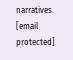narratives. [email protected]